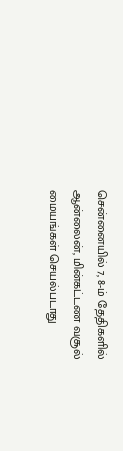சென்னையில் 7, 8-ம் தேதிகளில் ஆன்லைன், மின்கட்டண வசூல் மையங்கள் செயல்படாது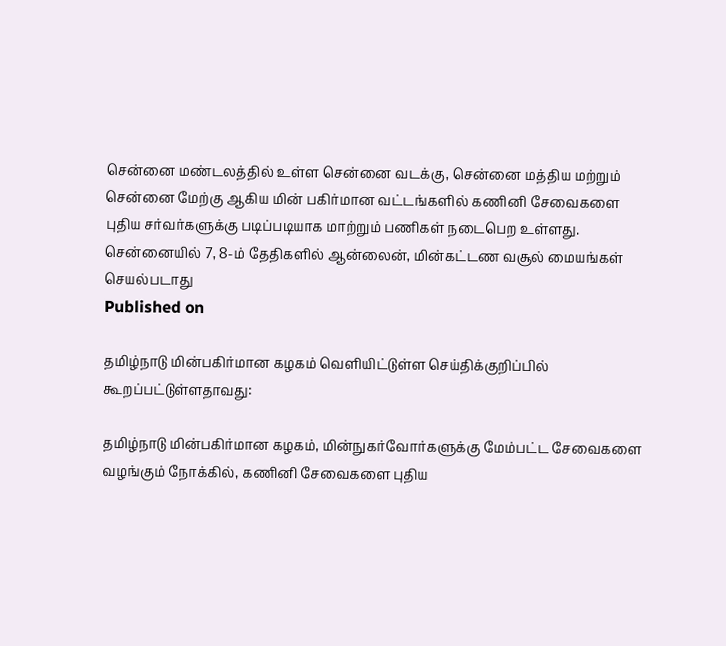சென்னை மண்டலத்தில் உள்ள சென்னை வடக்கு, சென்னை மத்திய மற்றும் சென்னை மேற்கு ஆகிய மின் பகிர்மான வட்டங்களில் கணினி சேவைகளை புதிய சர்வர்களுக்கு படிப்படியாக மாற்றும் பணிகள் நடைபெற உள்ளது.
சென்னையில் 7, 8-ம் தேதிகளில் ஆன்லைன், மின்கட்டண வசூல் மையங்கள் செயல்படாது
Published on

தமிழ்நாடு மின்பகிர்மான கழகம் வெளியிட்டுள்ள செய்திக்குறிப்பில் கூறப்பட்டுள்ளதாவது:

தமிழ்நாடு மின்பகிர்மான கழகம், மின்நுகர்வோர்களுக்கு மேம்பட்ட சேவைகளை வழங்கும் நோக்கில், கணினி சேவைகளை புதிய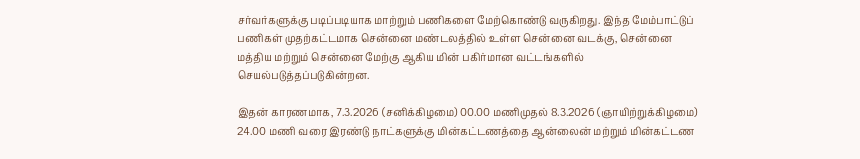சர்வர்களுக்கு படிப்படியாக மாற்றும் பணிகளை மேற்கொண்டு வருகிறது. இந்த மேம்பாட்டுப் பணிகள் முதற்கட்டமாக சென்னை மண்டலத்தில் உள்ள சென்னை வடக்கு, சென்னை மத்திய மற்றும் சென்னை மேற்கு ஆகிய மின் பகிர்மான வட்டங்களில் செயல்படுத்தப்படுகின்றன.

இதன் காரணமாக, 7.3.2026 (சனிக்கிழமை) 00.00 மணிமுதல் 8.3.2026 (ஞாயிற்றுக்கிழமை) 24.00 மணி வரை இரண்டு நாட்களுக்கு மின்கட்டணத்தை ஆன்லைன் மற்றும் மின்கட்டண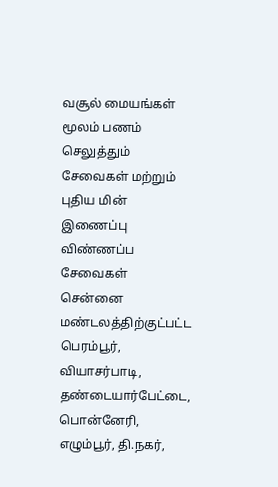வசூல் மையங்கள் மூலம் பணம் செலுத்தும் சேவைகள் மற்றும் புதிய மின் இணைப்பு விண்ணப்ப சேவைகள் சென்னை மண்டலத்திற்குட்பட்ட பெரம்பூர், வியாசர்பாடி, தண்டையார்பேட்டை, பொன்னேரி, எழும்பூர், தி.நகர்,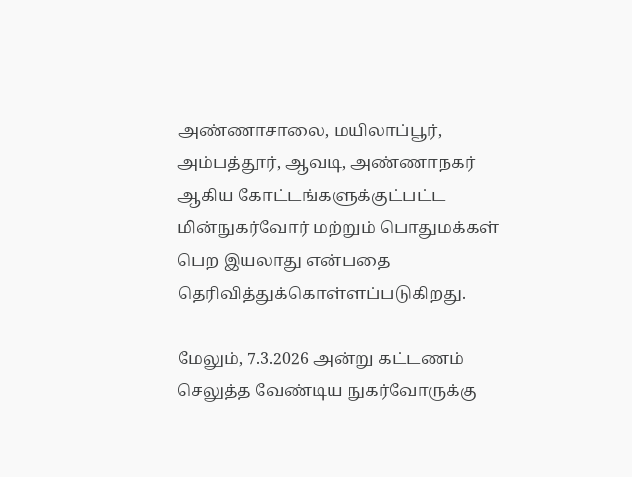அண்ணாசாலை, மயிலாப்பூர், அம்பத்தூர், ஆவடி, அண்ணாநகர் ஆகிய கோட்டங்களுக்குட்பட்ட மின்நுகர்வோர் மற்றும் பொதுமக்கள் பெற இயலாது என்பதை தெரிவித்துக்கொள்ளப்படுகிறது.

மேலும், 7.3.2026 அன்று கட்டணம் செலுத்த வேண்டிய நுகர்வோருக்கு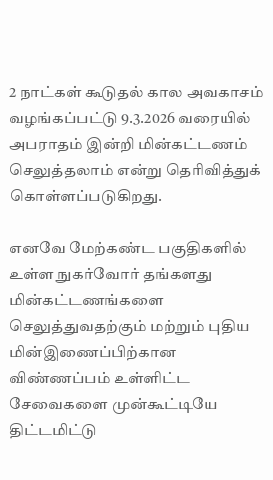2 நாட்கள் கூடுதல் கால அவகாசம் வழங்கப்பட்டு 9.3.2026 வரையில் அபராதம் இன்றி மின்கட்டணம் செலுத்தலாம் என்று தெரிவித்துக் கொள்ளப்படுகிறது.

எனவே மேற்கண்ட பகுதிகளில் உள்ள நுகர்வோர் தங்களது மின்கட்டணங்களை செலுத்துவதற்கும் மற்றும் புதிய மின்இணைப்பிற்கான விண்ணப்பம் உள்ளிட்ட சேவைகளை முன்கூட்டியே திட்டமிட்டு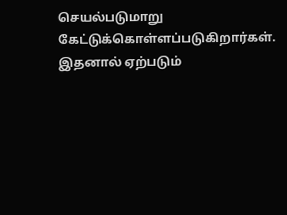செயல்படுமாறு கேட்டுக்கொள்ளப்படுகிறார்கள். இதனால் ஏற்படும்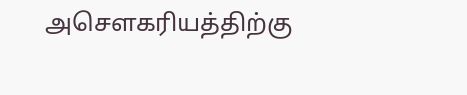அசௌகரியத்திற்கு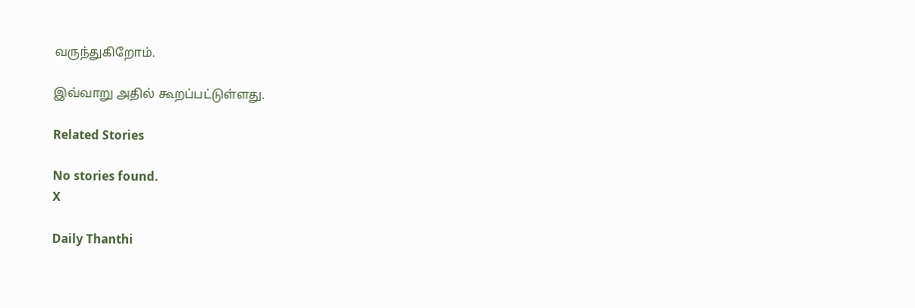வருந்துகிறோம்.

இவ்வாறு அதில் கூறப்பட்டுள்ளது.

Related Stories

No stories found.
X

Daily Thanthi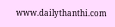www.dailythanthi.com